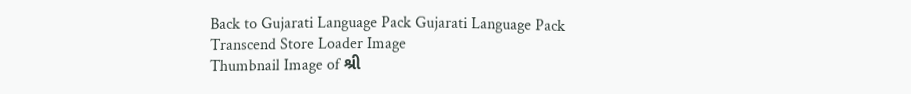Back to Gujarati Language Pack Gujarati Language Pack
Transcend Store Loader Image
Thumbnail Image of શ્રી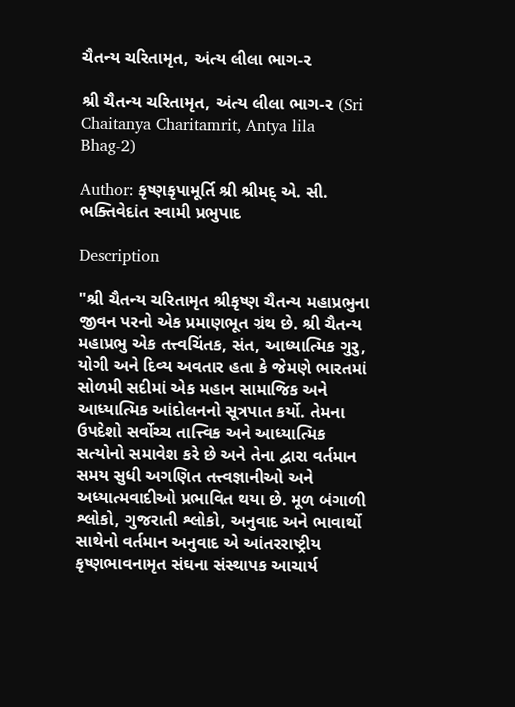ચૈતન્ય ચરિતામૃત, અંત્ય લીલા ભાગ-૨

શ્રી ચૈતન્ય ચરિતામૃત, અંત્ય લીલા ભાગ-૨ (Sri Chaitanya Charitamrit, Antya lila Bhag-2)

Author: કૃષ્ણકૃપામૂર્તિ શ્રી શ્રીમદ્ એ. સી. ભક્તિવેદાંત સ્વામી પ્રભુપાદ

Description

"શ્રી ચૈતન્ય ચરિતામૃત શ્રીકૃષ્ણ ચૈતન્ય મહાપ્રભુના જીવન પરનો એક પ્રમાણભૂત ગ્રંથ છે. શ્રી ચૈતન્ય મહાપ્રભુ એક તત્ત્વચિંતક, સંત, આધ્યાત્મિક ગુર‍ુ, યોગી અને દિવ્ય અવતાર હતા કે જેમણે ભારતમાં સોળમી સદીમાં એક મહાન સામાજિક અને આધ્યાત્મિક આંદોલનનો સૂત્રપાત કર્યો. તેમના ઉપદેશો સર્વોચ્ચ તાત્ત્વિક અને આધ્યાત્મિક સત્યોનો સમાવેશ કરે છે અને તેના દ્વારા વર્તમાન સમય સુધી અગણિત તત્ત્વજ્ઞાનીઓ અને અધ્યાત્મવાદીઓ પ્રભાવિત થયા છે. મૂળ બંગાળી શ્લોકો, ગુજરાતી શ્લોકો, અનુવાદ અને ભાવાર્થો સાથેનો વર્તમાન અનુવાદ એ આંતરરાષ્ટ્રીય કૃષ્ણભાવનામૃત સંઘના સંસ્થાપક આચાર્ય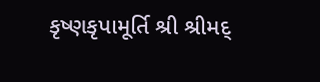કૃષ્ણકૃપામૂર્તિ શ્રી શ્રીમદ્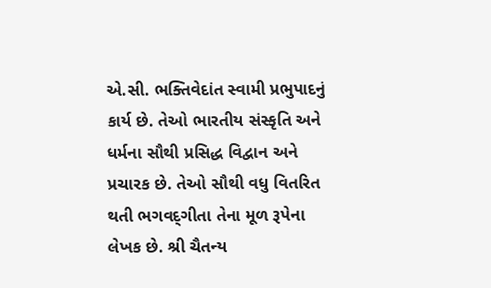એ.સી. ભક્તિવેદાંત સ્વામી પ્રભુપાદનું કાર્ય છે. તેઓ ભારતીય સંસ્કૃતિ અને ધર્મના સૌથી પ્રસિદ્ધ વિદ્વાન અને પ્રચારક છે. તેઓ સૌથી વધુ વિતરિત થતી ભગવદ્‍ગીતા તેના મૂળ રૂપેના લેખક છે. શ્રી ચૈતન્ય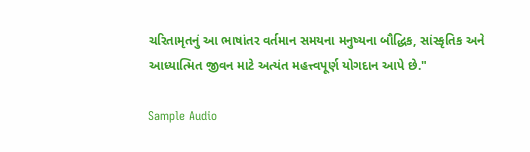ચરિતામૃતનું આ ભાષાંતર વર્તમાન સમયના મનુષ્યના બૌદ્ધિક, સાંસ્કૃતિક અને આધ્યાત્મિત જીવન માટે અત્યંત મહત્ત્વપૂર્ણ યોગદાન આપે છે."

Sample Audio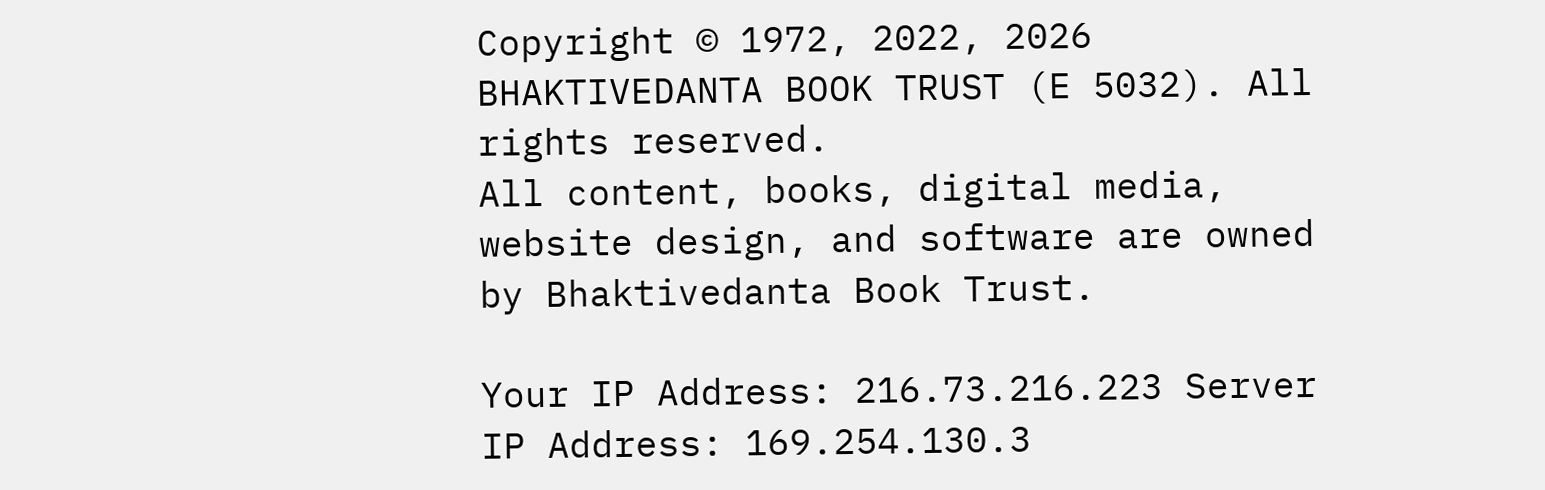Copyright © 1972, 2022, 2026 BHAKTIVEDANTA BOOK TRUST (E 5032). All rights reserved.
All content, books, digital media, website design, and software are owned by Bhaktivedanta Book Trust.

Your IP Address: 216.73.216.223 Server IP Address: 169.254.130.3